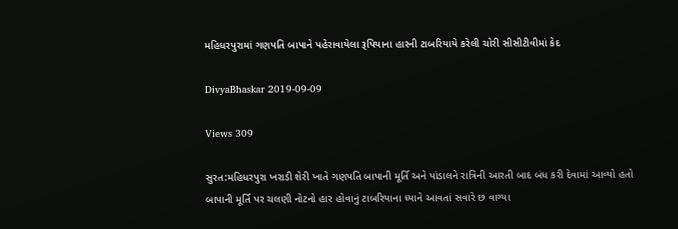મહિધરપુરામાં ગણપતિ બાપાને પહેરાવાયેલા રૂપિયાના હારની ટાબરિયાયે કરેલી ચોરી સીસીટીવીમાં કેદ

DivyaBhaskar 2019-09-09

Views 309

સુરત:મહિધરપુરા ખરાડી શેરી ખાતે ગણપતિ બાપાની મૂર્તિ અને પાંડાલને રાત્રિની આરતી બાદ બંધ કરી દેવામાં આવ્યો હતો બાપાની મૂર્તિ પર ચલણી નોટનો હાર હોવાનું ટાબરિયાના ધ્યાને આવતાં સવારે છ વાગ્યા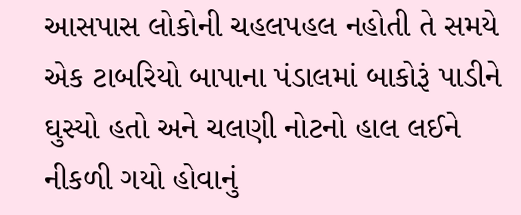આસપાસ લોકોની ચહલપહલ નહોતી તે સમયે એક ટાબરિયો બાપાના પંડાલમાં બાકોરૂં પાડીને ઘુસ્યો હતો અને ચલણી નોટનો હાલ લઈને નીકળી ગયો હોવાનું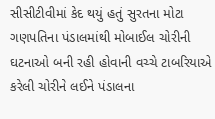સીસીટીવીમાં કેદ થયું હતું સુરતના મોટા ગણપતિના પંડાલમાંથી મોબાઈલ ચોરીની ઘટનાઓ બની રહી હોવાની વચ્ચે ટાબરિયાએ કરેલી ચોરીને લઈને પંડાલના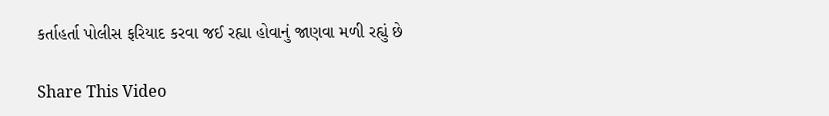કર્તાહર્તા પોલીસ ફરિયાદ કરવા જઈ રહ્યા હોવાનું જાણવા મળી રહ્યું છે

Share This Video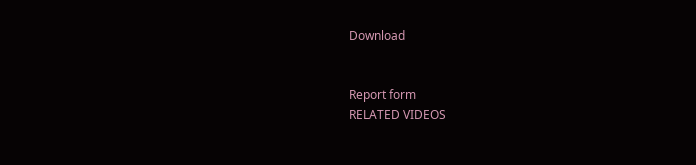Download


Report form
RELATED VIDEOS